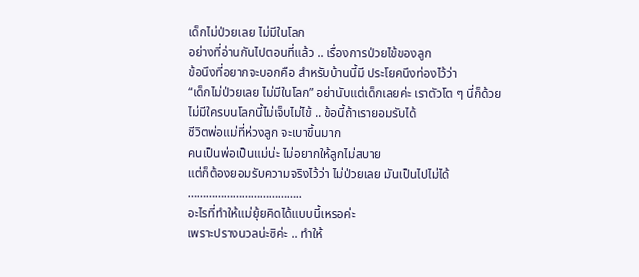เด็กไม่ป่วยเลย ไม่มีในโลก
อย่างที่อ่านกันไปตอนที่แล้ว .. เรื่องการป่วยไข้ของลูก
ข้อนึงที่อยากจะบอกคือ สำหรับบ้านนี้มี ประโยคนึงท่องไว้ว่า
“เด็กไม่ป่วยเลย ไม่มีในโลก” อย่านับแต่เด็กเลยค่ะ เราตัวโต ๆ นี่ก็ด้วย
ไม่มีใครบนโลกนี้ไม่เจ็บไม่ไข้ .. ข้อนี้ถ้าเรายอมรับได้
ชีวิตพ่อแม่ที่ห่วงลูก จะเบาขึ้นมาก
คนเป็นพ่อเป็นแม่น่ะ ไม่อยากให้ลูกไม่สบาย
แต่ก็ต้องยอมรับความจริงไว้ว่า ไม่ป่วยเลย มันเป็นไปไม่ได้
………………………………..
อะไรที่ทำให้แม่ยุ้ยคิดได้แบบนี้เหรอค่ะ
เพราะปรางนวลน่ะซิค่ะ .. ทำให้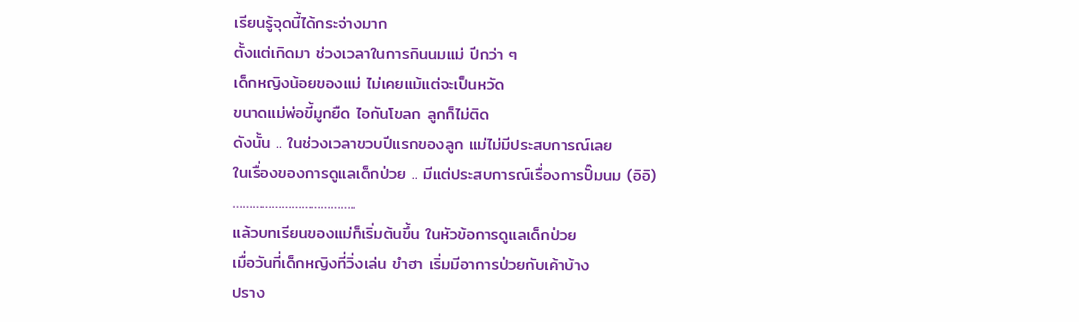เรียนรู้จุดนี้ได้กระจ่างมาก
ตั้งแต่เกิดมา ช่วงเวลาในการกินนมแม่ ปีกว่า ๆ
เด็กหญิงน้อยของแม่ ไม่เคยแม้แต่จะเป็นหวัด
ขนาดแม่พ่อขี้มูกยืด ไอกันโขลก ลูกก็ไม่ติด
ดังนั้น .. ในช่วงเวลาขวบปีแรกของลูก แม่ไม่มีประสบการณ์เลย
ในเรื่องของการดูแลเด็กป่วย .. มีแต่ประสบการณ์เรื่องการปั๊มนม (อิอิ)
………………………………..
แล้วบทเรียนของแม่ก็เริ่มต้นขึ้น ในหัวข้อการดูแลเด็กป่วย
เมื่อวันที่เด็กหญิงที่วิ่งเล่น ขำฮา เริ่มมีอาการป่วยกับเค้าบ้าง
ปราง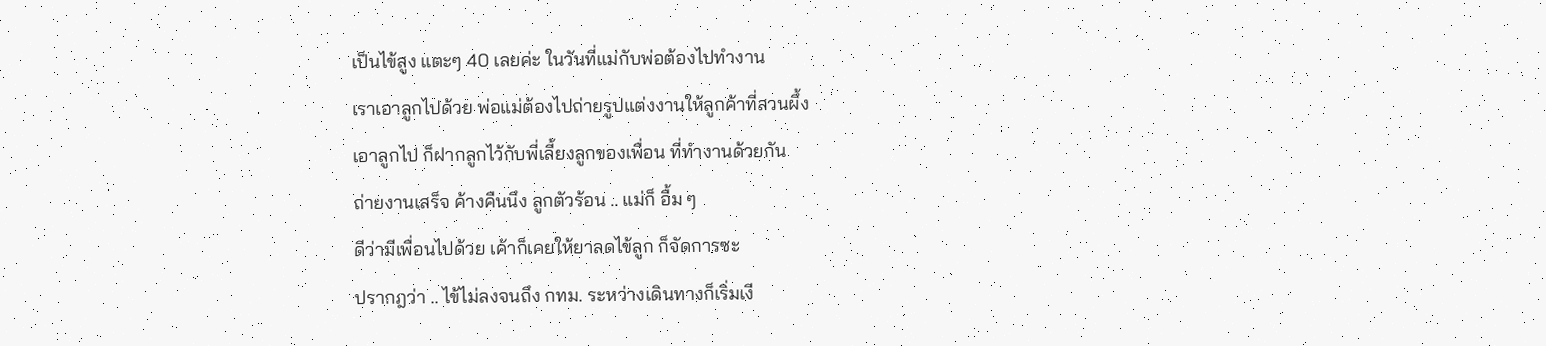เป็นไข้สูง แตะๆ 40 เลยค่ะ ในวันที่แม่กับพ่อต้องไปทำงาน
เราเอาลูกไปด้วย พ่อแม่ต้องไปถ่ายรูปแต่งงานให้ลูกค้าที่สวนผึ้ง
เอาลูกไป ก็ฝากลูกไว้กับพี่เลี้ยงลูกของเพื่อน ที่ทำงานด้วยกัน
ถ่ายงานเสร็จ ค้างคืนนึง ลูกตัวร้อน .. แม่ก็ อื้ม ๆ
ดีว่ามีเพื่อนไปด้วย เค้าก็เคยให้ยาลดไข้ลูก ก็จัดการซะ
ปรากฎว่า .. ไข้ไม่ลงจนถึง กทม. ระหว่างเดินทางก็เริ่มเงี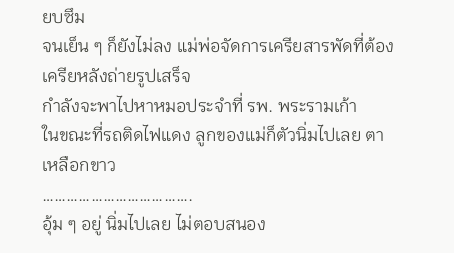ยบซึม
จนเย็น ๆ ก็ยังไม่ลง แม่พ่อจัดการเครียสารพัดที่ต้องเครียหลังถ่ายรูปเสร็จ
กำลังจะพาไปหาหมอประจำที่ รพ. พระรามเก้า
ในขณะที่รถติดไฟแดง ลูกของแม่ก็ตัวนิ่มไปเลย ตาเหลือกขาว
……………………………….
อุ้ม ๆ อยู่ นิ่มไปเลย ไม่ตอบสนอง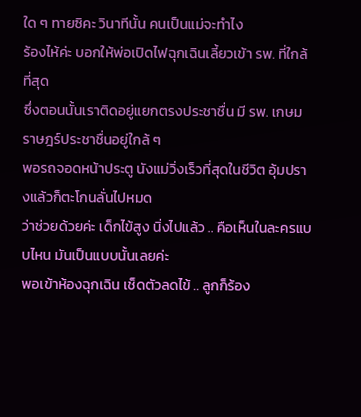ใด ๆ ทายซิคะ วินาทีนั้น คนเป็นแม่จะทำไง
ร้องไห้ค่ะ บอกให้พ่อเปิดไฟฉุกเฉินเลี้ยวเข้า รพ. ที่ใกล้ที่สุด
ซึ่งตอนนั้นเราติดอยู่แยกตรงประชาชื่น มี รพ. เกษมราษฎร์ประชาชื่นอยู่ใกล้ ๆ
พอรถจอดหน้าประตู นังแม่วิ่งเร็วที่สุดในชีวิต อุ้มปรางแล้วก็ตะโกนลั่นไปหมด
ว่าช่วยด้วยค่ะ เด็กไข้สูง นิ่งไปแล้ว .. คือเห็นในละครแบบไหน มันเป็นแบบนั้นเลยค่ะ
พอเข้าห้องฉุกเฉิน เช็ดตัวลดไข้ .. ลูกก็ร้อง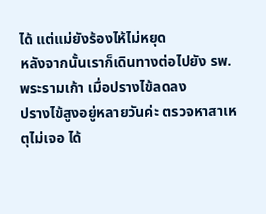ได้ แต่แม่ยังร้องไห้ไม่หยุด
หลังจากนั้นเราก็เดินทางต่อไปยัง รพ. พระรามเก้า เมื่อปรางไข้ลดลง
ปรางไข้สูงอยู่หลายวันค่ะ ตรวจหาสาเหตุไม่เจอ ได้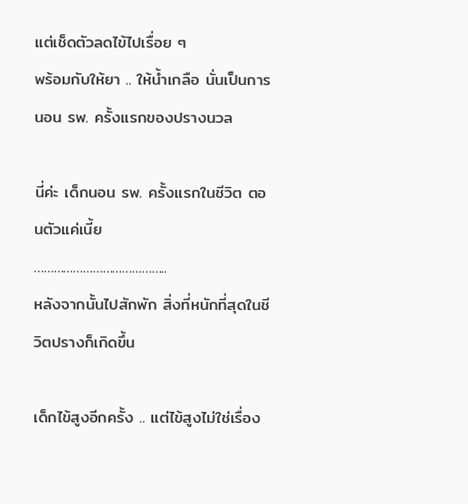แต่เช็ดตัวลดไข้ไปเรื่อย ๆ
พร้อมกับให้ยา .. ให้น้ำเกลือ นั่นเป็นการ นอน รพ. ครั้งแรกของปรางนวล

นี่ค่ะ เด็กนอน รพ. ครั้งแรกในชีวิต ตอนตัวแค่เนี้ย
…………………………………..
หลังจากนั้นไปสักพัก สิ่งที่หนักที่สุดในชีวิตปรางก็เกิดขึ้น

เด็กไข้สูงอีกครั้ง .. แต่ไข้สูงไม่ใช่เรื่อง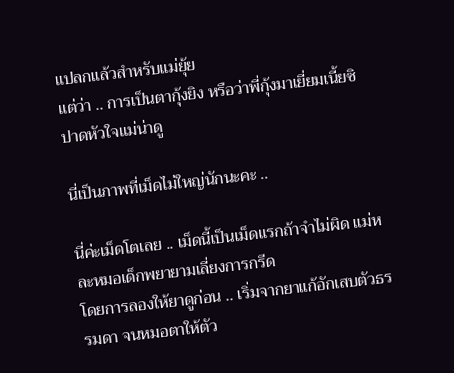แปลกแล้วสำหรับแม่ยุ้ย
แต่ว่า .. การเป็นตากุ้งยิง หรือว่าพี่กุ้งมาเยี่ยมเนี้ยซิ ปาดหัวใจแม่น่าดู

นี่เป็นภาพที่เม็ดไม่ใหญ่นักนะคะ ..

นี่ค่ะเม็ดโตเลย .. เม็ดนี้เป็นเม็ดแรกถ้าจำไม่ผิด แม่หละหมอเด็กพยายามเลี่ยงการกรีด
โดยการลองให้ยาดูก่อน .. เริ่มจากยาแก้อักเสบตัวธรรมดา จนหมอตาให้ตัว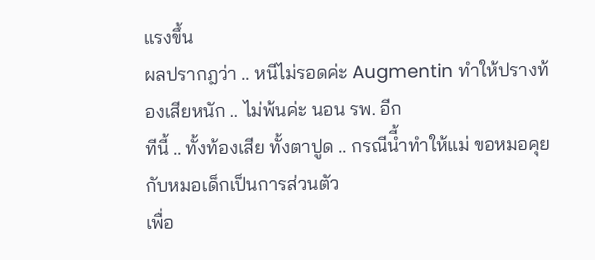แรงขึ้น
ผลปรากฎว่า .. หนีไม่รอดค่ะ Augmentin ทำให้ปรางท้องเสียหนัก .. ไม่พ้นค่ะ นอน รพ. อีก
ทีนี้ .. ทั้งท้องเสีย ทั้งตาปูด .. กรณีนี้ำทำให้แม่ ขอหมอคุยกับหมอเด็กเป็นการส่วนตัว
เพื่อ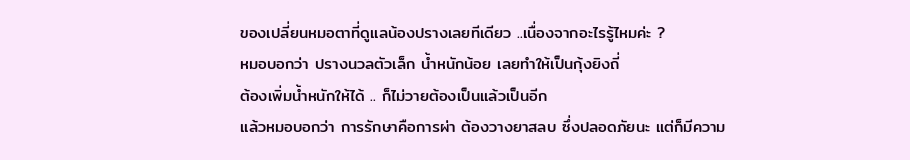ของเปลี่ยนหมอตาที่ดูแลน้องปรางเลยทีเดียว ..เนื่องจากอะไรรู้ไหมค่ะ ?
หมอบอกว่า ปรางนวลตัวเล็ก น้ำหนักน้อย เลยทำให้เป็นกุ้งยิงถี่
ต้องเพิ่มน้ำหนักให้ได้ .. ก็ไม่วายต้องเป็นแล้วเป็นอีก
แล้วหมอบอกว่า การรักษาคือการผ่า ต้องวางยาสลบ ซึ่งปลอดภัยนะ แต่ก็มีความ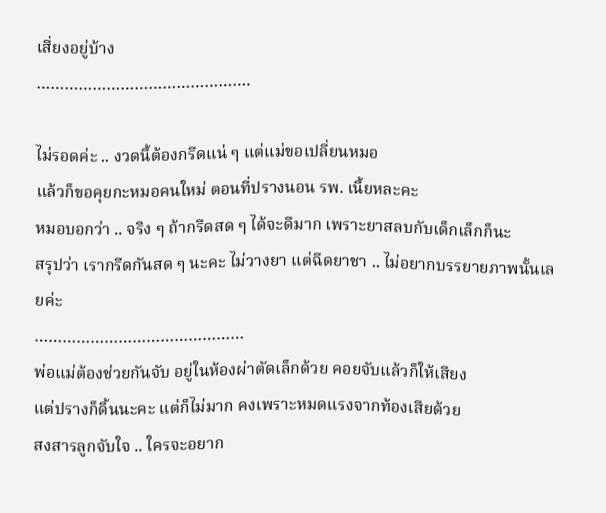เสี่ยงอยู่บ้าง
……………………………………….

ไม่รอดค่ะ .. งวดนี้ต้องกรีดแน่ ๆ แต่แม่ขอเปลี่ยนหมอ
แล้วก็ขอคุยกะหมอคนใหม่ ตอนที่ปรางนอน รพ. เนี้ยหละคะ
หมอบอกว่า .. จริง ๆ ถ้ากรีดสด ๆ ได้จะดีมาก เพราะยาสลบกับเด็กเล็กก็นะ
สรุปว่า เรากรีดกันสด ๆ นะคะ ไม่วางยา แต่ฉีดยาชา .. ไม่อยากบรรยายภาพนั้นเลยค่ะ
………………………………………
พ่อแม่ต้องช่วยกันจับ อยู่ในห้องผ่าตัดเล็กด้วย คอยจับแล้วก็ให้เสียง
แต่ปรางก็ดิ้นนะคะ แต่ก็ไม่มาก คงเพราะหมดแรงจากท้องเสียด้วย
สงสารลูกจับใจ .. ใครจะอยาก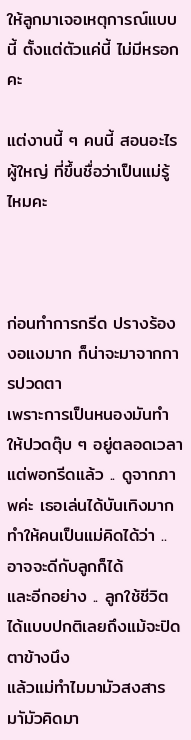ให้ลูกมาเจอเหตุการณ์แบบนี้ ตั้งแต่ตัวแค่นี้ ไม่มีหรอกคะ

แต่งานนี้ ๆ คนนี้ สอนอะไรผู้ใหญ่ ที่ขึ้นชื่อว่าเป็นแม่รู้ไหมคะ



ก่อนทำการกรีด ปรางร้องงอแงมาก ก็น่าจะมาจากการปวดตา
เพราะการเป็นหนองมันทำให้ปวดตุ๊บ ๆ อยู่ตลอดเวลา
แต่พอกรีดแล้ว .. ดูจากภาพค่ะ เธอเล่นได้บันเทิงมาก
ทำให้คนเป็นแม่คิดได้ว่า .. อาจจะดีกับลูกก็ได้
และอีกอย่าง .. ลูกใช้ชีวิตได้แบบปกติเลยถึงแม้จะปิดตาข้างนึง
แล้วแม่ทำไมมามัวสงสาร มาัมัวคิดมา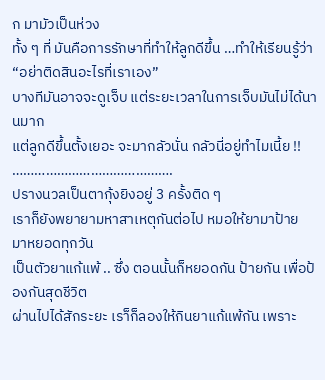ก มามัวเป็นห่วง
ทั้ง ๆ ที่ มันคือการรักษาที่ทำให้ลูกดีขึ้น …ทำให้เรียนรู้ว่า “อย่าติดสินอะไรที่เราเอง”
บางทีมันอาจจะดูเจ็บ แต่ระยะเวลาในการเจ็บมันไม่ได้นานมาก
แต่ลูกดีขึ้นตั้งเยอะ จะมากลัวนั่น กลัวนี่อยู่ทำไมเนี้ย !!
…………………………………….
ปรางนวลเป็นตากุ้งยิงอยู่ 3 ครั้งติด ๆ
เราก็ยังพยายามหาสาเหตุกันต่อไป หมอให้ยามาป้าย มาหยอดทุกวัน
เป็นตัวยาแก้แพ้ .. ซึ่ง ตอนนั้นก็หยอดกัน ป้ายกัน เพื่อป้องกันสุดชีวิต
ผ่านไปได้สักระยะ เรา็ก็ลองให้กินยาแก้แพ้กัน เพราะ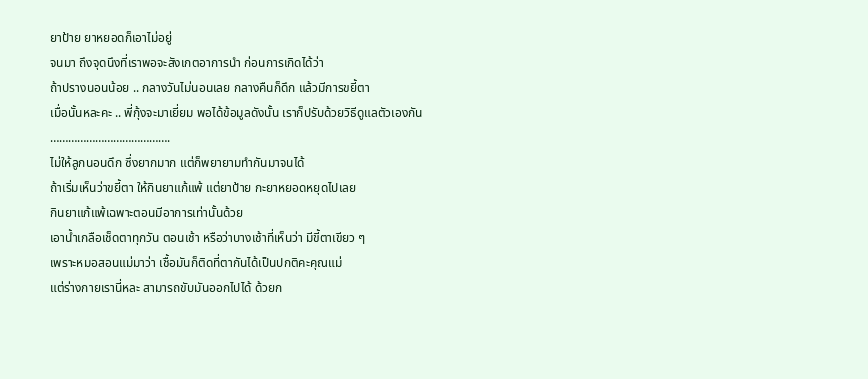ยาป้าย ยาหยอดก็เอาไม่อยู่
จนมา ถึงจุดนึงที่เราพอจะสังเกตอาการนำ ก่อนการเกิดได้ว่า
ถ้าปรางนอนน้อย .. กลางวันไม่นอนเลย กลางคืนก็ดึก แล้วมีการขยี้ตา
เมื่อนั้นหละคะ .. พี่กุ้งจะมาเยี่ยม พอได้ข้อมูลดังนั้น เราก็ปรับด้วยวิธีดูแลตัวเองกัน
………………………………….
ไม่ให้ลูกนอนดึก ซึ่งยากมาก แต่ก็พยายามทำกันมาจนได้
ถ้าเริ่มเห็นว่าขยี้ตา ให้กินยาแก้แพ้ แต่ยาป้าย กะยาหยอดหยุดไปเลย
กินยาแก้แพ้เฉพาะตอนมีอาการเท่านั้นด้วย
เอาน้ำเกลือเช็ดตาทุกวัน ตอนเช้า หรือว่าบางเช้าที่เห็นว่า มีขี้ตาเขียว ๆ
เพราะหมอสอนแม่มาว่า เชื้อมันก็ติดที่ตากันได้เป็นปกติคะคุณแม่
แต่ร่างกายเรานี่หละ สามารถขับมันออกไปได้ ด้วยก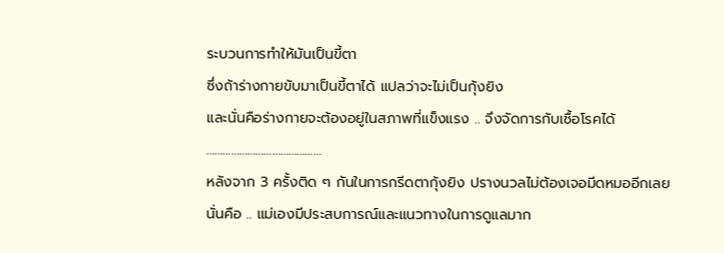ระบวนการทำให้มันเป็นขี้ตา
ซึ่งถ้าร่างกายขับมาเป็นขี้ตาได้ แปลว่าจะไม่เป็นกุ้งยิง
และนั่นคือร่างกายจะต้องอยู่ในสภาพที่แข็งแรง .. จึงจัดการกับเชื้อโรคได้
……………………………………
หลังจาก 3 ครั้งติด ๆ กันในการกรีดตากุ้งยิง ปรางนวลไม่ต้องเจอมีดหมออีกเลย
นั่นคือ .. แม่เองมีประสบการณ์และแนวทางในการดูแลมาก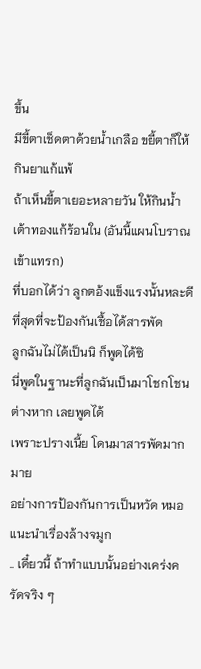ขึ้น
มีขี้ตาเช็ดตาด้วยน้ำเกลือ ขยี้ตาก็ให้กินยาแก้แพ้
ถ้าเห็นขี้ตาเยอะหลายวัน ให้กินน้ำเต้าทองแก้ร้อนใน (อันนี้แผนโบราณเข้าแทรก)
ที่บอกได้ว่า ลูกตอ้งแข็งแรงนั้นหละดีที่สุดที่จะป้องกันเชื้อได้สารพัด
ลูกฉันไม่ได้เป็นนิ ก็พูดได้ซิ
นี่พูดในฐานะที่ลูกฉันเป็นมาโชกโชนต่างหาก เลยพูดได้
เพราะปรางเนี้ย โดนมาสารพัดมากมาย
อย่างการป้องกันการเป็นหวัด หมอแนะนำเรื่องล้างจมูก
.. เดี๋ยวนี้ ถ้าทำแบบนั้นอย่างเคร่งครัดจริง ๆ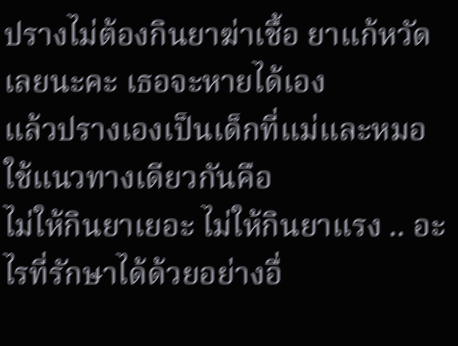ปรางไม่ต้องกินยาฆ่าเชื้อ ยาแก้หวัดเลยนะคะ เธอจะหายได้เอง
แล้วปรางเองเป็นเด็กที่แม่และหมอใช้แนวทางเดียวกันคือ
ไม่ให้กินยาเยอะ ไม่ให้กินยาแรง .. อะไรที่รักษาได้ด้วยอย่างอื่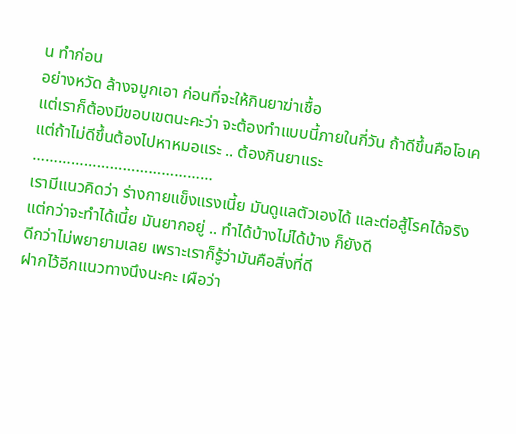น ทำก่อน
อย่างหวัด ล้างจมูกเอา ก่อนที่จะให้กินยาฆ่าเชื้อ
แต่เราก็ต้องมีขอบเขตนะคะว่า จะต้องทำแบบนี้ภายในกี่วัน ถ้าดีขึ้นคือโอเค
แต่ถ้าไม่ดีขึ้นต้องไปหาหมอแระ .. ต้องกินยาแระ
……………………………………
เรามีแนวคิดว่า ร่างกายแข็งแรงเนี้ย มันดูแลตัวเองได้ และต่อสู้โรคได้จริง
แต่กว่าจะทำได้เนี้ย มันยากอยู่ .. ทำได้บ้างไม่ได้บ้าง ก็ยังดี
ดีกว่าไม่พยายามเลย เพราะเราก็รู้ว่ามันคือสิ่งที่ดี
ฝากไว้อีกแนวทางนึงนะคะ เผือว่า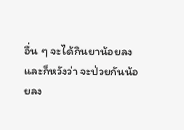อื่น ๆ จะได้กินยาน้อยลง
และก็หวังว่า จะป่วยกันน้อยลง